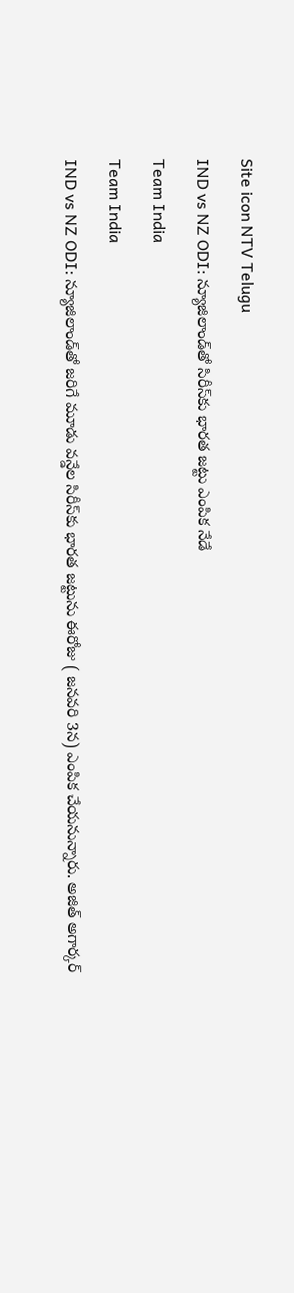Site icon NTV Telugu

IND vs NZ ODI: న్యూజిలాండ్‌తో సిరీస్‌కు భారత జట్టు ఎంపిక నేడే

Team India

Team India

IND vs NZ ODI: న్యూజిలాండ్‌తో జరిగే మూడు వన్డేల సిరీస్‌కు భారత జట్టును ఈరోజు ( జనవరి 3న) ఎంపిక చేయనున్నారు. అజిత్‌ అగార్కర్‌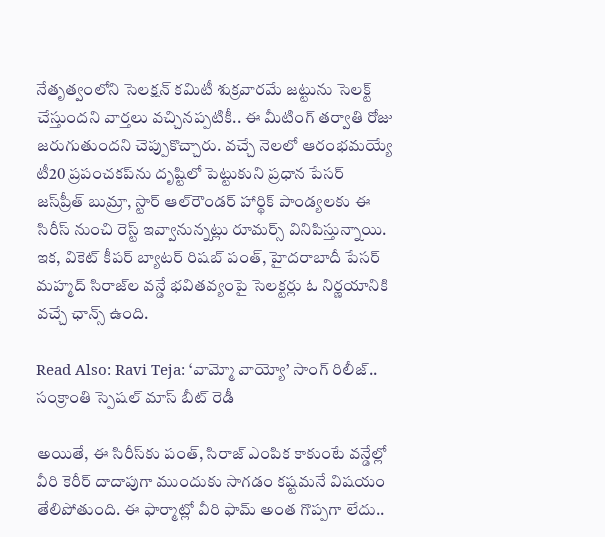నేతృత్వంలోని సెలక్షన్‌ కమిటీ శుక్రవారమే జట్టును సెలక్ట్ చేస్తుందని వార్తలు వచ్చినప్పటికీ.. ఈ మీటింగ్ తర్వాతి రోజు జరుగుతుందని చెప్పుకొచ్చారు. వచ్చే నెలలో ఆరంభమయ్యే టీ20 ప్రపంచకప్‌ను దృష్టిలో పెట్టుకుని ప్రధాన పేసర్‌ జస్‌ప్రీత్‌ బుమ్రా, స్టార్‌ ఆల్‌రౌండర్‌ హార్థిక్ పాండ్యలకు ఈ సిరీస్‌ నుంచి రెస్ట్ ఇవ్వానున్నట్లు రూమర్స్ వినిపిస్తున్నాయి. ఇక, వికెట్‌ కీపర్‌ బ్యాటర్‌ రిషబ్‌ పంత్, హైదరాబాదీ పేసర్‌ మహ్మద్‌ సిరాజ్‌ల వన్డే భవితవ్యంపై సెలక్టర్లు ఓ నిర్ణయానికి వచ్చే ఛాన్స్ ఉంది.

Read Also: Ravi Teja: ‘వామ్మో వాయ్యో’ సాంగ్ రిలీజ్.. సంక్రాంతి స్పెషల్ మాస్ బీట్ రెడీ

అయితే, ఈ సిరీస్‌కు పంత్, సిరాజ్ ఎంపిక కాకుంటే వన్డేల్లో వీరి కెరీర్‌ దాదాపుగా ముందుకు సాగడం కష్టమనే విషయం తేలిపోతుంది. ఈ ఫార్మాట్లో వీరి ఫామ్‌ అంత గొప్పగా లేదు..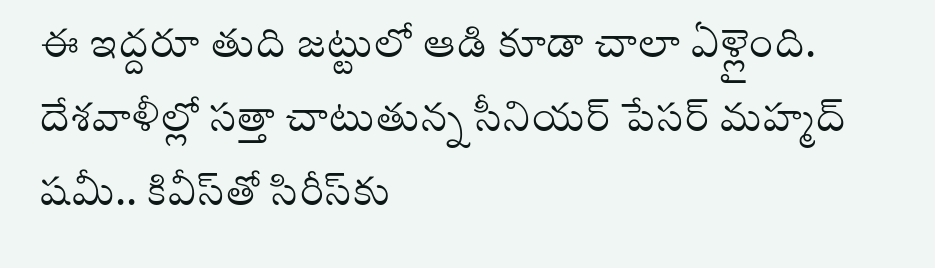ఈ ఇద్దరూ తుది జట్టులో ఆడి కూడా చాలా ఏళ్లైంది. దేశవాళీల్లో సత్తా చాటుతున్న సీనియర్‌ పేసర్‌ మహ్మద్‌ షమీ.. కివీస్‌తో సిరీస్‌కు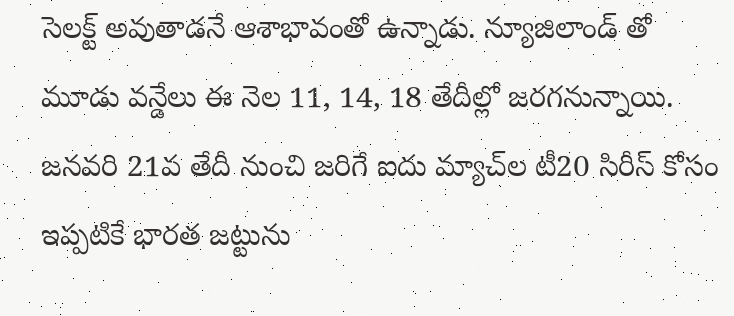సెలక్ట్ అవుతాడనే ఆశాభావంతో ఉన్నాడు. న్యూజిలాండ్ తో మూడు వన్డేలు ఈ నెల 11, 14, 18 తేదీల్లో జరగనున్నాయి. జనవరి 21వ తేదీ నుంచి జరిగే ఐదు మ్యాచ్‌ల టీ20 సిరీస్‌ కోసం ఇప్పటికే భారత జట్టును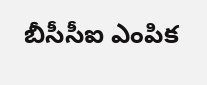బీసీసీఐ ఎంపిక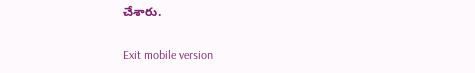చేశారు.

Exit mobile version